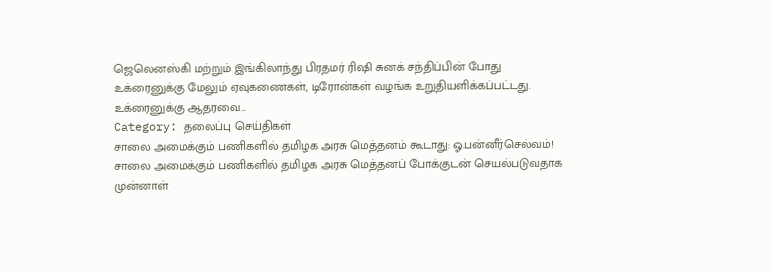ஜெலெனஸ்கி மற்றும் இங்கிலாந்து பிரதமர் ரிஷி சுனக் சந்திப்பின் போது உக்ரைனுக்கு மேலும் ஏவுகணைகள், டிரோன்கள் வழங்க உறுதியளிக்கப்பட்டது. உக்ரைனுக்கு ஆதரவை…
Category: தலைப்பு செய்திகள்
சாலை அமைக்கும் பணிகளில் தமிழக அரசு மெத்தனம் கூடாது: ஓ.பன்னீர்செல்வம்!
சாலை அமைக்கும் பணிகளில் தமிழக அரசு மெத்தனப் போக்குடன் செயல்படுவதாக முன்னாள்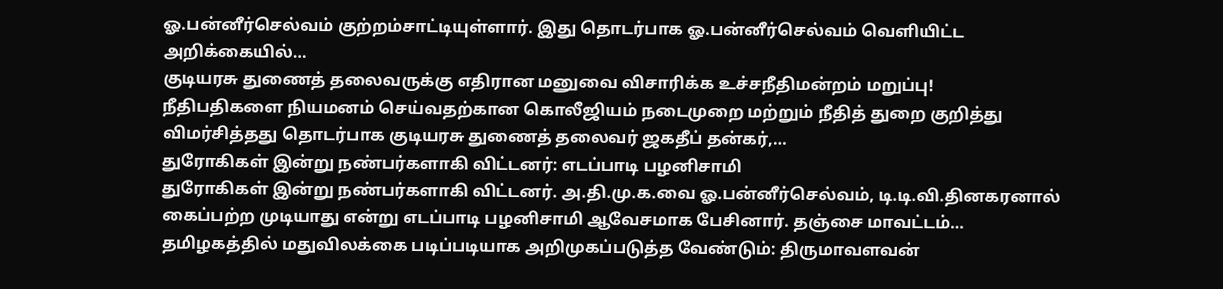ஓ.பன்னீர்செல்வம் குற்றம்சாட்டியுள்ளார். இது தொடர்பாக ஓ.பன்னீர்செல்வம் வெளியிட்ட அறிக்கையில்…
குடியரசு துணைத் தலைவருக்கு எதிரான மனுவை விசாரிக்க உச்சநீதிமன்றம் மறுப்பு!
நீதிபதிகளை நியமனம் செய்வதற்கான கொலீஜியம் நடைமுறை மற்றும் நீதித் துறை குறித்து விமர்சித்தது தொடர்பாக குடியரசு துணைத் தலைவர் ஜகதீப் தன்கர்,…
துரோகிகள் இன்று நண்பர்களாகி விட்டனர்: எடப்பாடி பழனிசாமி
துரோகிகள் இன்று நண்பர்களாகி விட்டனர். அ.தி.மு.க.வை ஓ.பன்னீர்செல்வம், டி.டி.வி.தினகரனால் கைப்பற்ற முடியாது என்று எடப்பாடி பழனிசாமி ஆவேசமாக பேசினார். தஞ்சை மாவட்டம்…
தமிழகத்தில் மதுவிலக்கை படிப்படியாக அறிமுகப்படுத்த வேண்டும்: திருமாவளவன்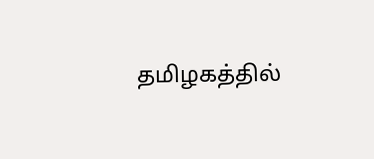தமிழகத்தில்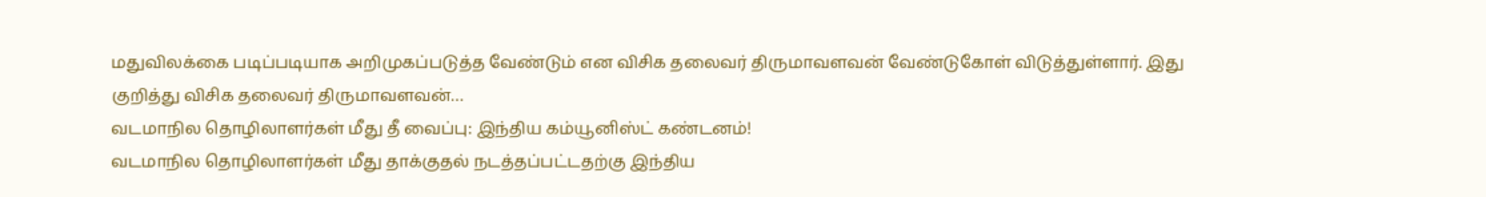மதுவிலக்கை படிப்படியாக அறிமுகப்படுத்த வேண்டும் என விசிக தலைவர் திருமாவளவன் வேண்டுகோள் விடுத்துள்ளார். இது குறித்து விசிக தலைவர் திருமாவளவன்…
வடமாநில தொழிலாளர்கள் மீது தீ வைப்பு: இந்திய கம்யூனிஸ்ட் கண்டனம்!
வடமாநில தொழிலாளர்கள் மீது தாக்குதல் நடத்தப்பட்டதற்கு இந்திய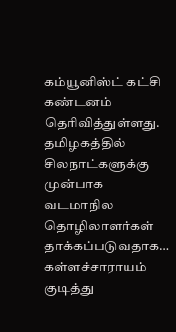கம்யூனிஸ்ட் கட்சி கண்டனம் தெரிவித்துள்ளது. தமிழகத்தில் சிலநாட்களுக்கு முன்பாக வடமாநில தொழிலாளர்கள் தாக்கப்படுவதாக…
கள்ளச்சாராயம் குடித்து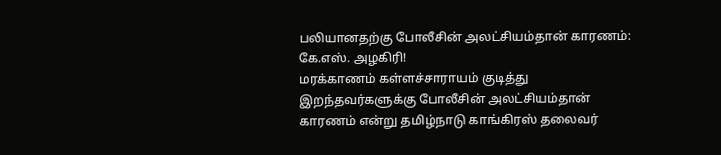பலியானதற்கு போலீசின் அலட்சியம்தான் காரணம்: கே.எஸ். அழகிரி!
மரக்காணம் கள்ளச்சாராயம் குடித்து இறந்தவர்களுக்கு போலீசின் அலட்சியம்தான் காரணம் என்று தமிழ்நாடு காங்கிரஸ் தலைவர்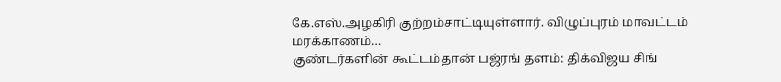கே.எஸ்.அழகிரி குற்றம்சாட்டியுள்ளார். விழுப்புரம் மாவட்டம் மரக்காணம்…
குண்டர்களின் கூட்டம்தான் பஜ்ரங் தளம்: திக்விஜய சிங்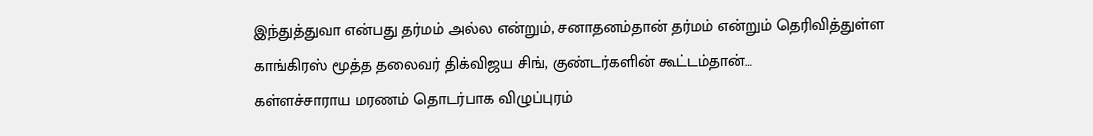இந்துத்துவா என்பது தர்மம் அல்ல என்றும், சனாதனம்தான் தர்மம் என்றும் தெரிவித்துள்ள காங்கிரஸ் மூத்த தலைவர் திக்விஜய சிங், குண்டர்களின் கூட்டம்தான்…
கள்ளச்சாராய மரணம் தொடர்பாக விழுப்புரம்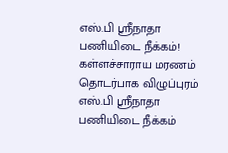எஸ்.பி ஸ்ரீநாதா பணியிடை நீக்கம்!
கள்ளச்சாராய மரணம் தொடர்பாக விழுப்புரம் எஸ்.பி ஸ்ரீநாதா பணியிடை நீக்கம்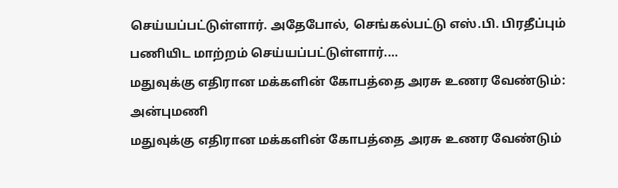செய்யப்பட்டுள்ளார். அதேபோல், செங்கல்பட்டு எஸ்.பி. பிரதீப்பும் பணியிட மாற்றம் செய்யப்பட்டுள்ளார்.…
மதுவுக்கு எதிரான மக்களின் கோபத்தை அரசு உணர வேண்டும்: அன்புமணி
மதுவுக்கு எதிரான மக்களின் கோபத்தை அரசு உணர வேண்டும்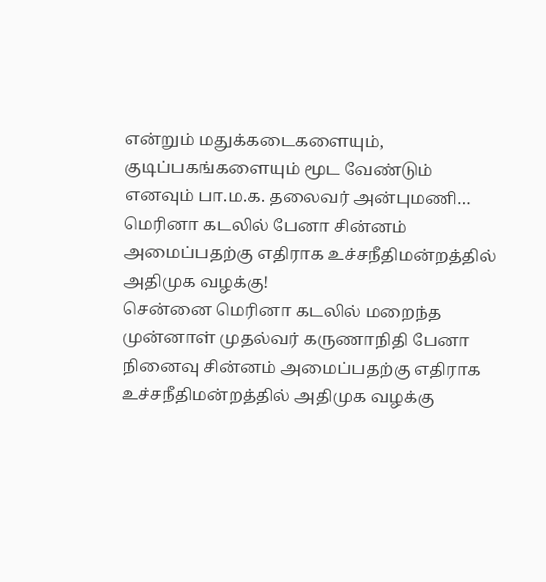என்றும் மதுக்கடைகளையும், குடிப்பகங்களையும் மூட வேண்டும் எனவும் பா.ம.க. தலைவர் அன்புமணி…
மெரினா கடலில் பேனா சின்னம் அமைப்பதற்கு எதிராக உச்சநீதிமன்றத்தில் அதிமுக வழக்கு!
சென்னை மெரினா கடலில் மறைந்த முன்னாள் முதல்வர் கருணாநிதி பேனா நினைவு சின்னம் அமைப்பதற்கு எதிராக உச்சநீதிமன்றத்தில் அதிமுக வழக்கு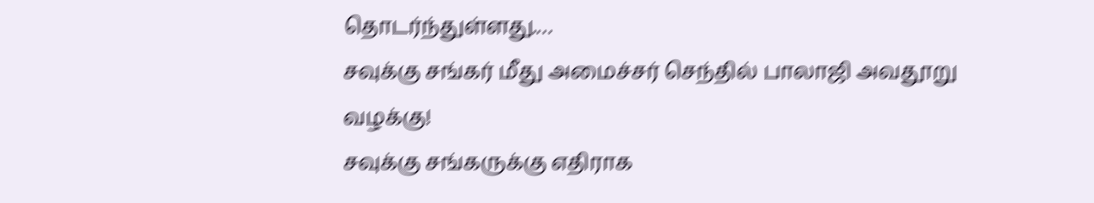தொடர்ந்துள்ளது.…
சவுக்கு சங்கர் மீது அமைச்சர் செந்தில் பாலாஜி அவதூறு வழக்கு!
சவுக்கு சங்கருக்கு எதிராக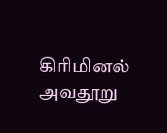கிரிமினல் அவதூறு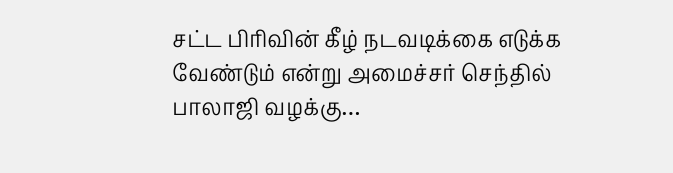சட்ட பிரிவின் கீழ் நடவடிக்கை எடுக்க வேண்டும் என்று அமைச்சர் செந்தில் பாலாஜி வழக்கு…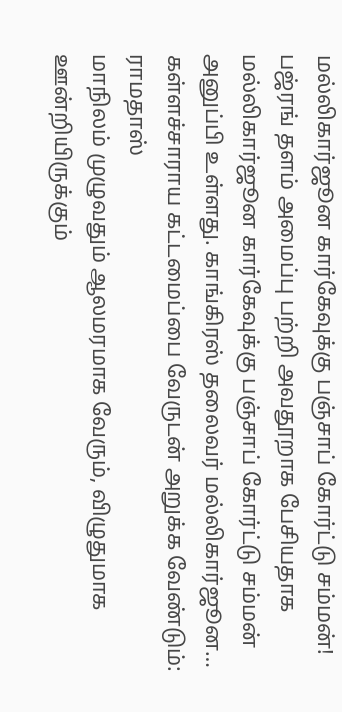மல்லிகார்ஜூன கார்கேவுக்கு பஞ்சாப் கோர்ட்டு சம்மன்!
பஜ்ரங் தளம் அமைப்பு பற்றி அவதூறாக பேசியதாக மல்லிகார்ஜூன கார்கேவுக்கு பஞ்சாப் கோர்ட்டு சம்மன் அனுப்பி உள்ளது. காங்கிரஸ் தலைவர் மல்லிகார்ஜூன…
கள்ளச்சாராய கட்டமைப்பை வேருடன் அறுக்க வேண்டும்: ராமதாஸ்
மாநிலம் முழுவதும் ஆலமரமாக வேரும், விழுதுமாக ஊன்றியிருக்கும்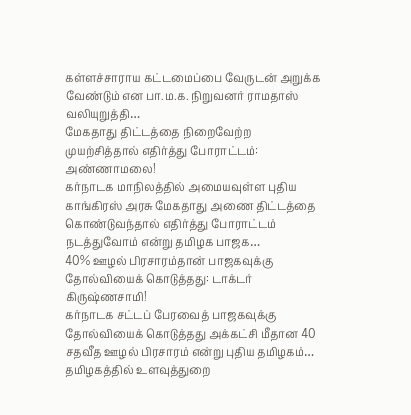கள்ளச்சாராய கட்டமைப்பை வேருடன் அறுக்க வேண்டும் என பா.ம.க. நிறுவனர் ராமதாஸ் வலியுறுத்தி…
மேகதாது திட்டத்தை நிறைவேற்ற முயற்சித்தால் எதிர்த்து போராட்டம்: அண்ணாமலை!
கர்நாடக மாநிலத்தில் அமையவுள்ள புதிய காங்கிரஸ் அரசு மேகதாது அணை திட்டத்தை கொண்டுவந்தால் எதிர்த்து போராட்டம் நடத்துவோம் என்று தமிழக பாஜக…
40% ஊழல் பிரசாரம்தான் பாஜகவுக்கு தோல்வியைக் கொடுத்தது: டாக்டர் கிருஷ்ணசாமி!
கர்நாடக சட்டப் பேரவைத் பாஜகவுக்கு தோல்வியைக் கொடுத்தது அக்கட்சி மீதான 40 சதவீத ஊழல் பிரசாரம் என்று புதிய தமிழகம்…
தமிழகத்தில் உளவுத்துறை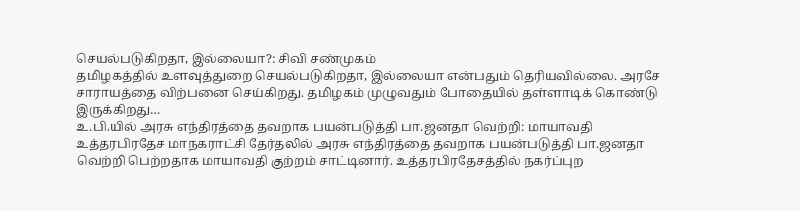செயல்படுகிறதா, இல்லையா?: சிவி சண்முகம்
தமிழகத்தில் உளவுத்துறை செயல்படுகிறதா, இல்லையா என்பதும் தெரியவில்லை. அரசே சாராயத்தை விற்பனை செய்கிறது. தமிழகம் முழுவதும் போதையில் தள்ளாடிக் கொண்டு இருக்கிறது…
உ.பி.யில் அரசு எந்திரத்தை தவறாக பயன்படுத்தி பா.ஜனதா வெற்றி: மாயாவதி
உத்தரபிரதேச மாநகராட்சி தேர்தலில் அரசு எந்திரத்தை தவறாக பயன்படுத்தி பா.ஜனதா வெற்றி பெற்றதாக மாயாவதி குற்றம் சாட்டினார். உத்தரபிரதேசத்தில் நகர்ப்புற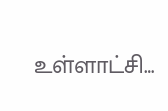உள்ளாட்சி…